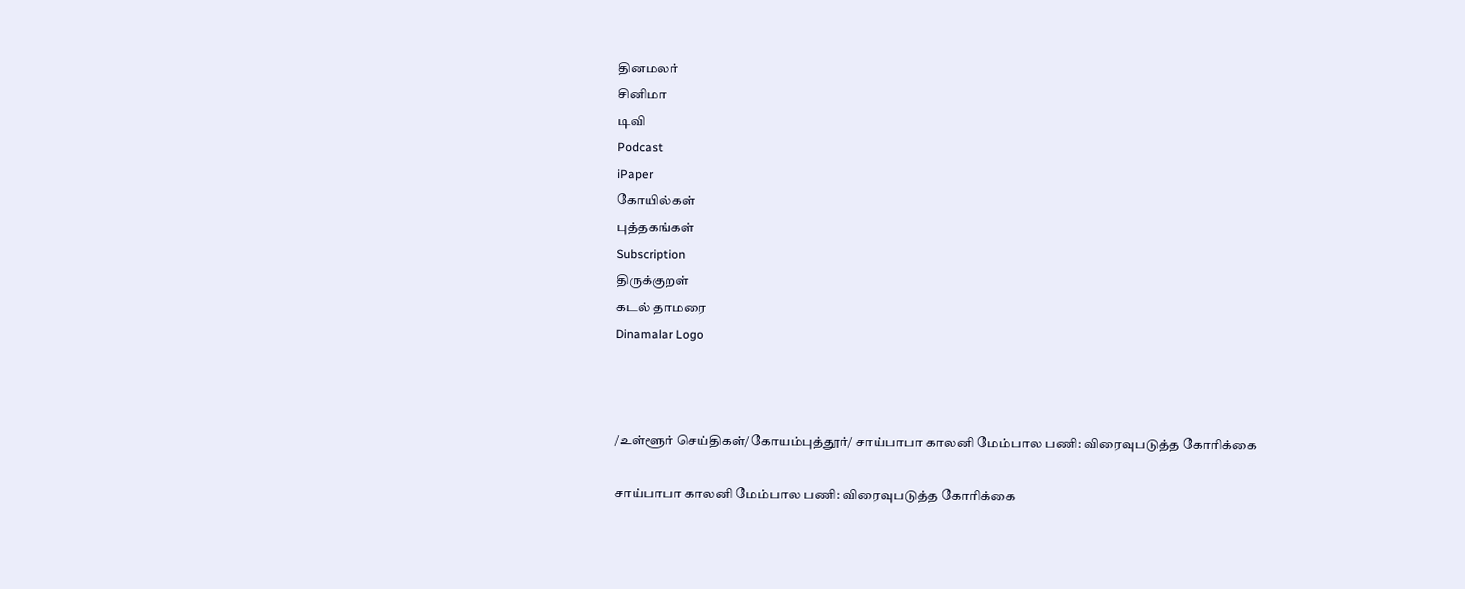தினமலர்
சினிமா
டிவி
Podcast
iPaper
கோயில்கள்
புத்தகங்கள்
Subscription
திருக்குறள்
கடல் தாமரை
Dinamalar Logo



/உள்ளூர் செய்திகள்/கோயம்புத்தூர்/ சாய்பாபா காலனி மேம்பால பணி: விரைவுபடுத்த கோரிக்கை

சாய்பாபா காலனி மேம்பால பணி: விரைவுபடுத்த கோரிக்கை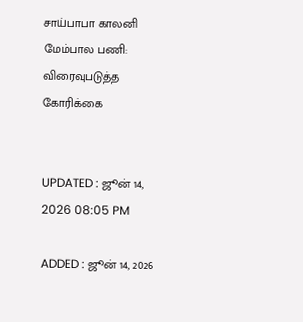சாய்பாபா காலனி மேம்பால பணி: விரைவுபடுத்த கோரிக்கை


UPDATED : ஜூன் 14, 2026 08:05 PM

ADDED : ஜூன் 14, 2026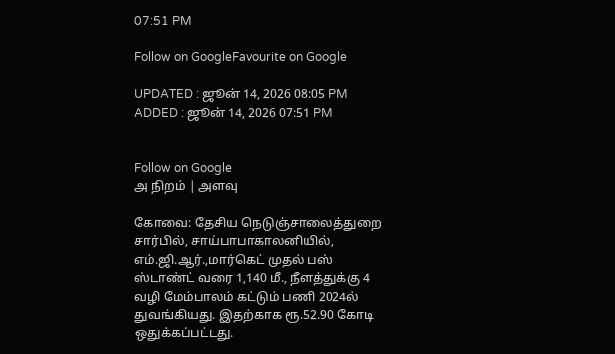07:51 PM

Follow on GoogleFavourite on Google

UPDATED : ஜூன் 14, 2026 08:05 PM ADDED : ஜூன் 14, 2026 07:51 PM


Follow on Google
அ நிறம் | அளவு

கோவை: தேசிய நெடுஞ்சாலைத்துறை சார்பில், சாய்பாபாகாலனியில், எம்.ஜி.ஆர்.,மார்கெட் முதல் பஸ் ஸ்டாண்ட் வரை 1,140 மீ., நீளத்துக்கு 4 வழி மேம்பாலம் கட்டும் பணி 2024ல் துவங்கியது. இதற்காக ரூ.52.90 கோடி ஒதுக்கப்பட்டது.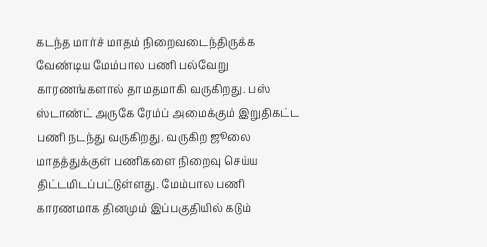கடந்த மார்ச் மாதம் நிறைவடைந்திருக்க வேண்டிய மேம்பால பணி பல்வேறு காரணங்களால் தாமதமாகி வருகிறது. பஸ் ஸ்டாண்ட் அருகே ரேம்ப் அமைக்கும் இறுதிகட்ட பணி நடந்து வருகிறது. வருகிற ஜூலை மாதத்துக்குள் பணிகளை நிறைவு செய்ய திட்டமிடப்பட்டுள்ளது. மேம்பால பணி காரணமாக தினமும் இப்பகுதியில் கடும்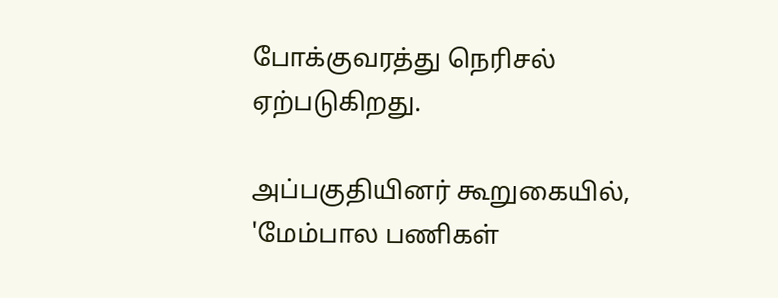போக்குவரத்து நெரிசல் ஏற்படுகிறது.

அப்பகுதியினர் கூறுகையில், 'மேம்பால பணிகள்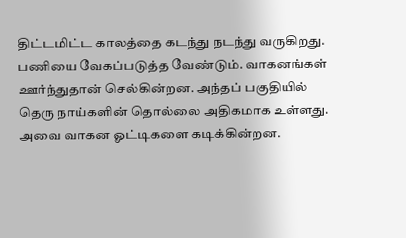திட்டமிட்ட காலத்தை கடந்து நடந்து வருகிறது. பணியை வேகப்படுத்த வேண்டும். வாகனங்கள் ஊர்ந்துதான் செல்கின்றன. அந்தப் பகுதியில் தெரு நாய்களின் தொல்லை அதிகமாக உள்ளது. அவை வாகன ஓட்டிகளை கடிக்கின்றன.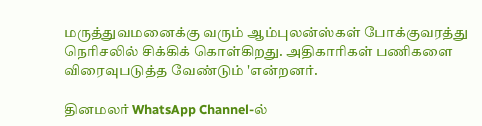மருத்துவமனைக்கு வரும் ஆம்புலன்ஸ்கள் போக்குவரத்து நெரிசலில் சிக்கிக் கொள்கிறது. அதிகாரிகள் பணிகளை விரைவுபடுத்த வேண்டும் 'என்றனர்.

தினமலர் WhatsApp Channel-ல்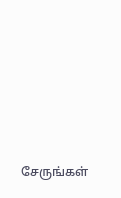சேருங்கள்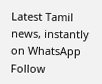Latest Tamil news, instantly on WhatsApp
Follow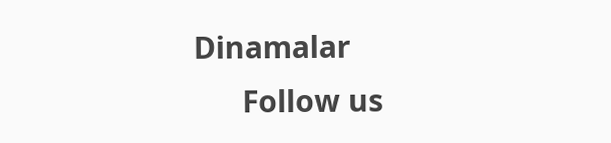Dinamalar
      Follow us